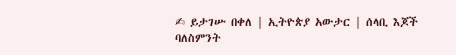✍ ይታገሡ በቀለ | ኢትዮጵያ አውታር | ሰላቢ እጆች
ባለስምንት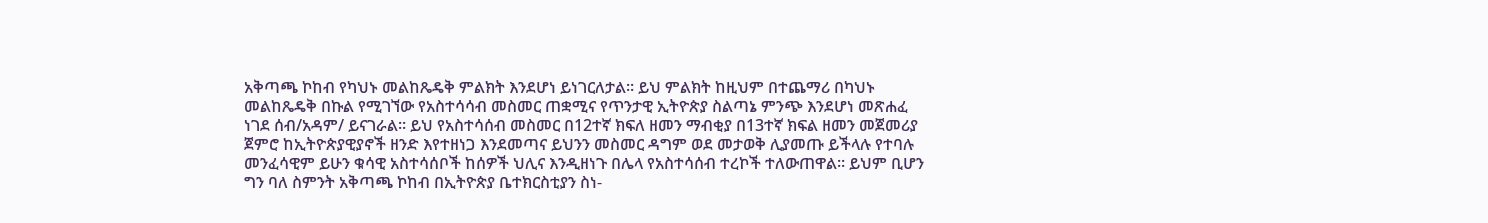አቅጣጫ ኮከብ የካህኑ መልከጼዴቅ ምልክት እንደሆነ ይነገርለታል። ይህ ምልክት ከዚህም በተጨማሪ በካህኑ መልከጼዴቅ በኩል የሚገኘው የአስተሳሳብ መስመር ጠቋሚና የጥንታዊ ኢትዮጵያ ስልጣኔ ምንጭ እንደሆነ መጽሐፈ ነገደ ሰብ/አዳም/ ይናገራል። ይህ የአስተሳሰብ መስመር በ12ተኛ ክፍለ ዘመን ማብቂያ በ13ተኛ ክፍል ዘመን መጀመሪያ ጀምሮ ከኢትዮጵያዊያኖች ዘንድ እየተዘነጋ እንደመጣና ይህንን መስመር ዳግም ወደ መታወቅ ሊያመጡ ይችላሉ የተባሉ መንፈሳዊም ይሁን ቁሳዊ አስተሳሰቦች ከሰዎች ህሊና እንዲዘነጉ በሌላ የአስተሳሰብ ተረኮች ተለውጠዋል። ይህም ቢሆን ግን ባለ ስምንት አቅጣጫ ኮከብ በኢትዮጵያ ቤተክርስቲያን ስነ-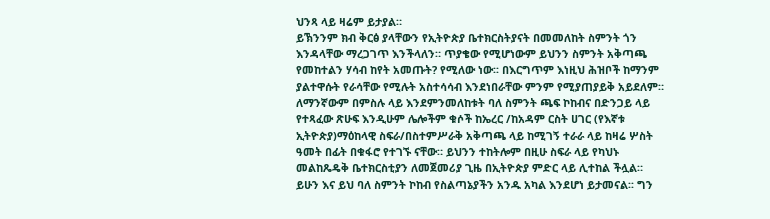ህንጻ ላይ ዛሬም ይታያል።
ይኽንንም ክብ ቅርፅ ያላቸውን የኢትዮጵያ ቤተክርስትያናት በመመለከት ስምንት ጎን እንዳላቸው ማረጋገጥ እንችላለን። ጥያቄው የሚሆነውም ይህንን ስምንት አቅጣጫ የመከተልን ሃሳብ ከየት አመጡት? የሚለው ነው፡፡ በእርግጥም እነዚህ ሕዝቦች ከማንም ያልተዋሱት የራሳቸው የሚሉት አስተሳሳብ እንደነበራቸው ምንም የሚያጠያይቅ አይደለም። ለማንኛውም በምስሉ ላይ እንደምንመለከቱት ባለ ስምንት ጫፍ ኮከብና በድንጋይ ላይ የተጻፈው ጽሁፍ እንዲሁም ሌሎችም ቁሶች ከኤረር /ከአዳም ርስት ሀገር (የእኛቱ ኢትዮጵያ)ማዕከላዊ ስፍራ/በስተምሥራቅ አቅጣጫ ላይ ከሚገኝ ተራራ ላይ ከዛሬ ሦስት ዓመት በፊት በቁፋሮ የተገኙ ናቸው። ይህንን ተከትሎም በዚሁ ስፍራ ላይ የካህኑ መልከጼዴቅ ቤተክርስቲያን ለመጀመሪያ ጊዜ በኢትዮጵያ ምድር ላይ ሊተከል ችሏል። ይሁን እና ይህ ባለ ስምንት ኮከብ የስልጣኔያችን አንዱ አካል እንደሆነ ይታመናል፡፡ ግን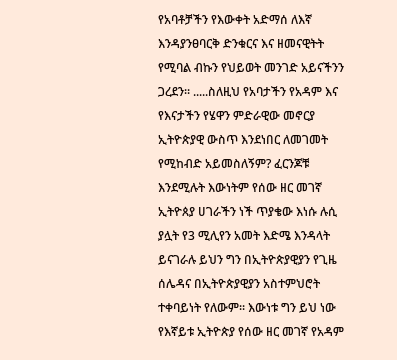የአባቶቻችን የእውቀት አድማሰ ለእኛ እንዳያንፀባርቅ ድንቁርና እና ዘመናዊትት የሚባል ብኩን የህይወት መንገድ አይናችንን ጋረደን፡፡ .....ስለዚህ የአባታችን የአዳም እና የእናታችን የሄዋን ምድራዊው መኖርያ ኢትዮጵያዊ ውስጥ እንደነበር ለመገመት የሚከብድ አይመስለኝም? ፈርንጆቹ እንደሚሉት እውነትም የሰው ዘር መገኛ ኢትዮጰያ ሀገራችን ነች ጥያቄው እነሱ ሉሲ ያሏት የ3 ሚሊየን አመት እድሜ እንዳላት ይናገራሉ ይህን ግን በኢትዮጵያዊያን የጊዜ ሰሌዳና በኢትዮጵያዊያን አስተምህሮት ተቀባይነት የለውም፡፡ እውነቱ ግን ይህ ነው የእኛይቱ ኢትዮጵያ የሰው ዘር መገኛ የአዳም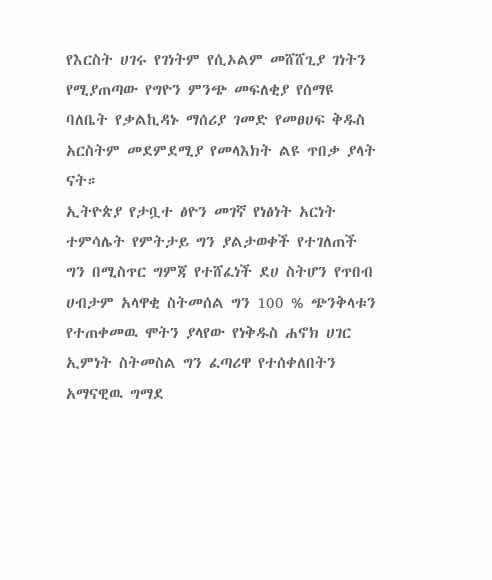የእርስት ሀገሩ የገነትም የሲኦልም መሸሸጊያ ገነትን የሚያጠጣው የግዮን ምንጭ መፍለቂያ የሰማዩ ባለቤት የቃልኪዳኑ ማሰሪያ ገመድ የመፀሀፍ ቅዱስ አርስትም መደምደሚያ የመላእክት ልዩ ጥበቃ ያላት ናት።
ኢትዮጵያ የታቧተ ፅዮን መገኛ የነፅነት አርነት ተምሳሌት የምትታይ ግን ያልታወቀች የተገለጠች ግን በሚስጥር ግምጃ የተሸፈነች ደሀ ስትሆን የጥበብ ሀብታም አላዋቂ ስትመሰል ግን 100 % ጭንቅላቱን የተጠቀመዉ ሞትን ያላየው የነቅዱስ ሐኖክ ሀገር ኢምነት ስትመስል ግን ፈጣሪዋ የተሰቀለበትን አማናዊዉ ግማደ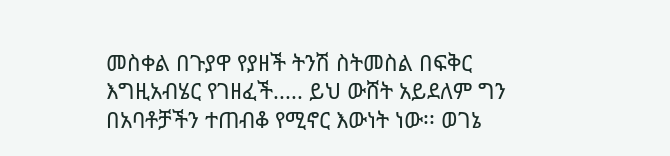መስቀል በጉያዋ የያዘች ትንሽ ስትመስል በፍቅር እግዚአብሄር የገዘፈች..... ይህ ውሸት አይደለም ግን በአባቶቻችን ተጠብቆ የሚኖር እውነት ነው፡፡ ወገኔ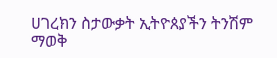ሀገረክን ስታውቃት ኢትዮጰያችን ትንሽም ማወቅ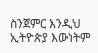ስንጀምር እንዲህ ኢትዮጵያ እውነትም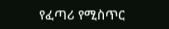የፈጣሪ የሚስጥር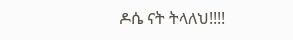ዶሴ ናት ትላለህ!!!!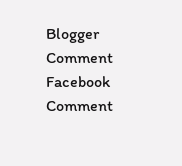Blogger Comment
Facebook Comment